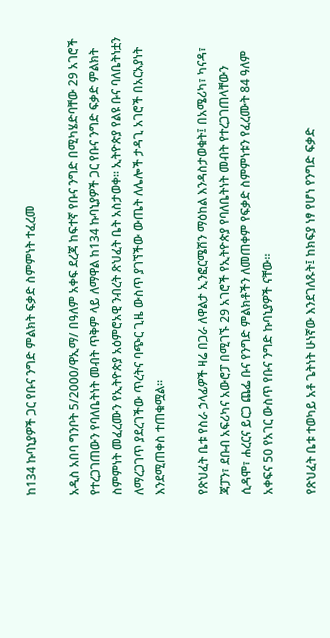ከ134 ኩባኒያዎች ጋር የቡና ንግድ ምልክት ፍቃድ ስምምነት ተፈረመ

አዲስ አበባ ግንቦት 5/2000/ዋኢማ/ በዓለም አቀፍ ደረጃ ከፍተኛ የቡና ንግድ በሚካሄድባቸው 29 አገሮች የተረጋገጠውን የባለቤትነት መብት ጥቅም ላይ ለማዋል ከ134 ኩባኒያዎች ጋር የቡና ንግድ ፍቃድ ምልክት ስምምነት መፈረሙን የኢትዮጵያ አዕምሮአዊ ንብረት ጽህፈት ቤት አስታወቀ። ኢትዮጵያ የልዩ ቡና ባለቤትነቷን ለማረጋገጥ ያደረገችው ጥረትና ባጭር ጊዜ ውስጥ ያገኘችው ውጤት ለሌሎች ታዳጊ አገሮች በአርአያነት እንደሚጠቀስ ተጠቁሟል።

የጽህፈት ቤቱ የስራ ኃላፊዎች ዛሬ በጋራ ለዋልታ ኢንፎርሜሽን ማዕከል እንዳስታወቁት፤ በአሜሪካ፣ ካናዳ፣ ጃፓን፣ ደቡብ አፍሪካና አውሮፓ በሚገኙ 29 አገሮች የኢትዮጵያ የባለቤትነት መብት የተረጋገጠላቸውን ሲዳሞ፣ ሐረርና ይርጋ ጨፌ ቡና የንግድ ምልክቶችን ለመጠቀም የፍቃድ ስምምነቱን የፈረሙት 84 ዓለም አቀፍና 50 የአገር ውስጥ የቡና ንግድ ኩባኒያዎች ናቸው።

የጽህፈት ቤቱ ተወካይ አቶ ጌትነት ሁነኛው እንደገለጹት፤ ከክፍያ ነፃ የሆነ የንግድ ፍቃድ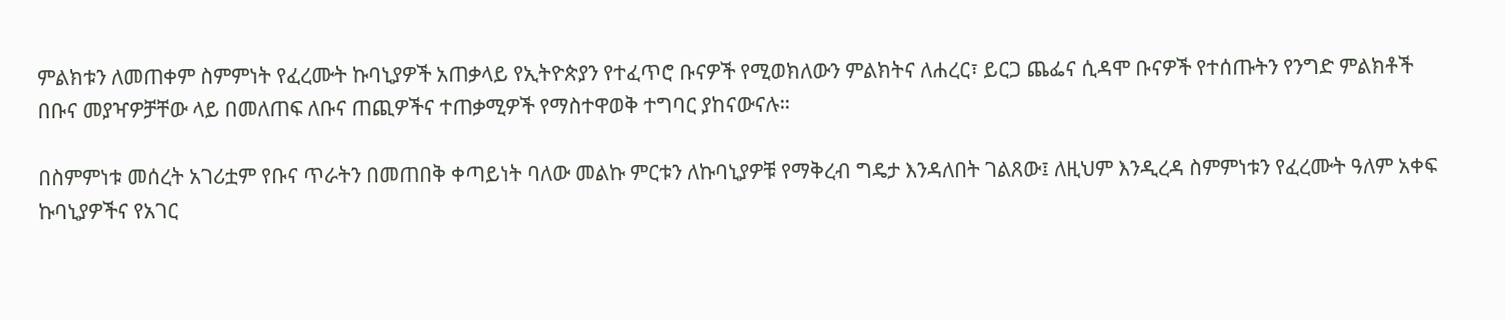ምልክቱን ለመጠቀም ስምምነት የፈረሙት ኩባኒያዎች አጠቃላይ የኢትዮጵያን የተፈጥሮ ቡናዎች የሚወክለውን ምልክትና ለሐረር፣ ይርጋ ጨፌና ሲዳሞ ቡናዎች የተሰጡትን የንግድ ምልክቶች በቡና መያዣዎቻቸው ላይ በመለጠፍ ለቡና ጠጪዎችና ተጠቃሚዎች የማስተዋወቅ ተግባር ያከናውናሉ።

በስምምነቱ መሰረት አገሪቷም የቡና ጥራትን በመጠበቅ ቀጣይነት ባለው መልኩ ምርቱን ለኩባኒያዎቹ የማቅረብ ግዴታ እንዳለበት ገልጸው፤ ለዚህም እንዲረዳ ስምምነቱን የፈረሙት ዓለም አቀፍ ኩባኒያዎችና የአገር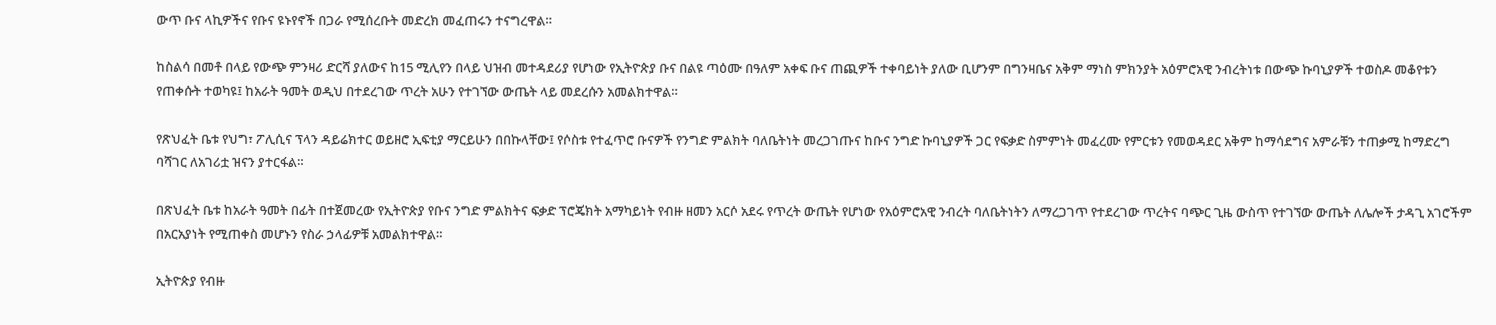ውጥ ቡና ላኪዎችና የቡና ዩኑየኖች በጋራ የሚሰረቡት መድረክ መፈጠሩን ተናግረዋል።

ከስልሳ በመቶ በላይ የውጭ ምንዛሪ ድርሻ ያለውና ከ15 ሚሊየን በላይ ህዝብ መተዳደሪያ የሆነው የኢትዮጵያ ቡና በልዩ ጣዕሙ በዓለም አቀፍ ቡና ጠጪዎች ተቀባይነት ያለው ቢሆንም በግንዛቤና አቅም ማነስ ምክንያት አዕምሮአዊ ንብረትነቱ በውጭ ኩባኒያዎች ተወስዶ መቆየቱን የጠቀሱት ተወካዩ፤ ከአራት ዓመት ወዲህ በተደረገው ጥረት አሁን የተገኘው ውጤት ላይ መደረሱን አመልክተዋል።

የጽህፈት ቤቱ የህግ፣ ፖሊሲና ፕላን ዳይሬክተር ወይዘሮ ኢፍቲያ ማርይሁን በበኩላቸው፤ የሶስቱ የተፈጥሮ ቡናዎች የንግድ ምልክት ባለቤትነት መረጋገጡና ከቡና ንግድ ኩባኒያዎች ጋር የፍቃድ ስምምነት መፈረሙ የምርቱን የመወዳደር አቅም ከማሳደግና አምራቹን ተጠቃሚ ከማድረግ ባሻገር ለአገሪቷ ዝናን ያተርፋል።

በጽህፈት ቤቱ ከአራት ዓመት በፊት በተጀመረው የኢትዮጵያ የቡና ንግድ ምልክትና ፍቃድ ፕሮጄክት አማካይነት የብዙ ዘመን አርሶ አደሩ የጥረት ውጤት የሆነው የአዕምሮአዊ ንብረት ባለቤትነትን ለማረጋገጥ የተደረገው ጥረትና ባጭር ጊዜ ውስጥ የተገኘው ውጤት ለሌሎች ታዳጊ አገሮችም በአርአያነት የሚጠቀስ መሆኑን የስራ ኃላፊዎቹ አመልክተዋል።

ኢትዮጵያ የብዙ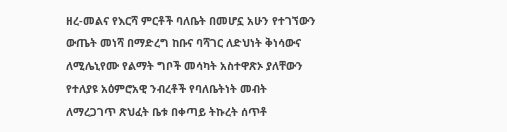ዘረ-መልና የእርሻ ምርቶች ባለቤት በመሆኗ አሁን የተገኘውን ውጤት መነሻ በማድረግ ከቡና ባሻገር ለድህነት ቅነሳውና ለሚሌኒየሙ የልማት ግቦች መሳካት አስተዋጽኦ ያለቸውን የተለያዩ አዕምሮአዊ ንብረቶች የባለቤትነት መብት ለማረጋገጥ ጽህፈት ቤቱ በቀጣይ ትኩረት ሰጥቶ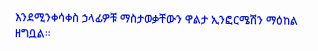እንደሚንቀሳቀስ ኃላፊዎቹ ማስታወቃቸውን ዋልታ ኢንፎርሜሽን ማዕከል ዘግቧል።